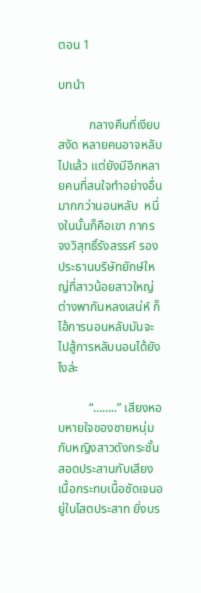ตอน 1

บทนำ

          กลางคืนที่เงียบสงัด หลายคนอาจหลับไปแล้ว แต่ยังมีอีกหลายคนที่สนใจทำอย่างอื่นมากกว่านอนหลับ  หนึ่งในนั้นก็คือเขา ภากร จงวิสุทธิ์รังสรรค์ รองประธานบริษัทยักษ์ใหญ่ที่สาวน้อยสาวใหญ่ต่างพากันหลงเสน่ห์ ก็ไอ้การนอนหลับมันจะไปสู้การหลับนอนได้ยังไงล่ะ

          “……..” เสียงหอบหายใจของชายหนุ่มกับหญิงสาวดังกระชั้นสอดประสานกับเสียงเนื้อกระทบเนื้อชัดเจนอยู่ในโสตประสาท ยิ่งบร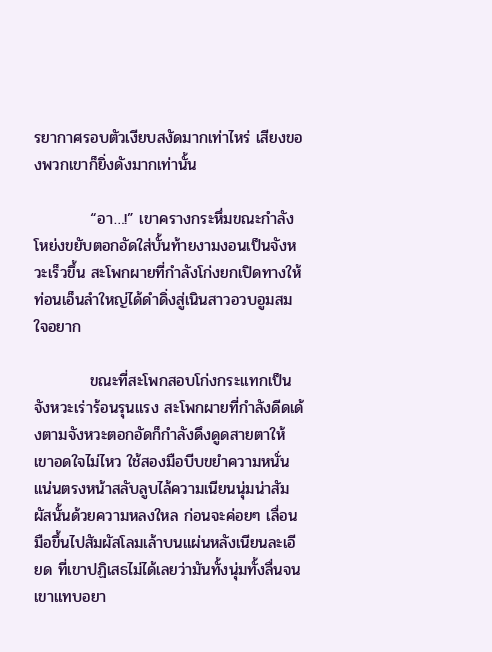รยากาศรอบตัวเงียบสงัดมากเท่าไหร่ เสียงของพวกเขาก็ยิ่งดังมากเท่านั้น

          “อา…!” เขาครางกระหึ่มขณะกำลังโหย่งขยับตอกอัดใส่บั้นท้ายงามงอนเป็นจังหวะเร็วขึ้น สะโพกผายที่กำลังโก่งยกเปิดทางให้ท่อนเอ็นลำใหญ่ได้ดำดิ่งสู่เนินสาวอวบอูมสมใจอยาก

          ขณะที่สะโพกสอบโก่งกระแทกเป็นจังหวะเร่าร้อนรุนแรง สะโพกผายที่กำลังดีดเด้งตามจังหวะตอกอัดก็กำลังดึงดูดสายตาให้เขาอดใจไม่ไหว ใช้สองมือบีบขยำความหนั่นแน่นตรงหน้าสลับลูบไล้ความเนียนนุ่มน่าสัมผัสนั้นด้วยความหลงใหล ก่อนจะค่อยๆ เลื่อนมือขึ้นไปสัมผัสโลมเล้าบนแผ่นหลังเนียนละเอียด ที่เขาปฏิเสธไม่ได้เลยว่ามันทั้งนุ่มทั้งลื่นจนเขาแทบอยา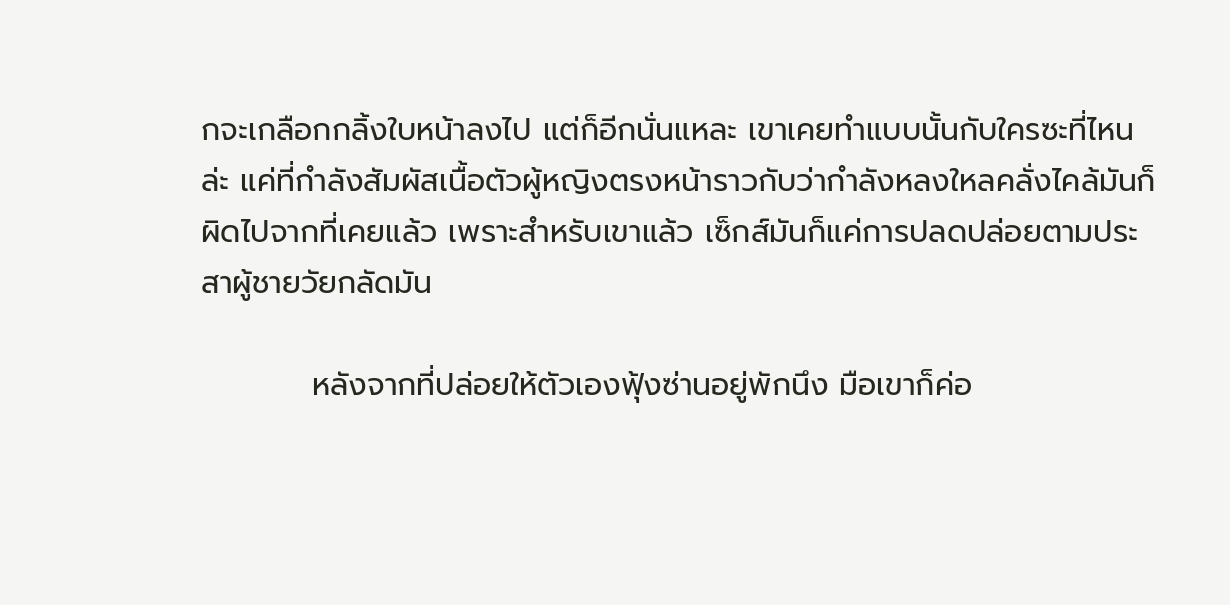กจะเกลือกกลิ้งใบหน้าลงไป แต่ก็อีกนั่นแหละ เขาเคยทำแบบนั้นกับใครซะที่ไหนล่ะ แค่ที่กำลังสัมผัสเนื้อตัวผู้หญิงตรงหน้าราวกับว่ากำลังหลงใหลคลั่งไคล้มันก็ผิดไปจากที่เคยแล้ว เพราะสำหรับเขาแล้ว เซ็กส์มันก็แค่การปลดปล่อยตามประสาผู้ชายวัยกลัดมัน

          หลังจากที่ปล่อยให้ตัวเองฟุ้งซ่านอยู่พักนึง มือเขาก็ค่อ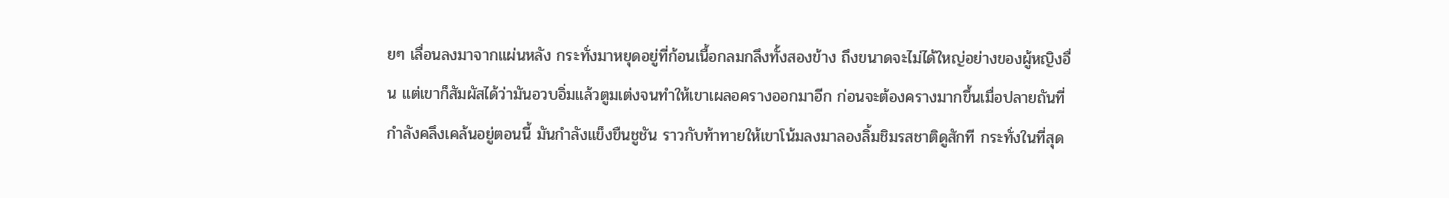ยๆ เลื่อนลงมาจากแผ่นหลัง กระทั่งมาหยุดอยู่ที่ก้อนเนื้อกลมกลึงทั้งสองข้าง ถึงขนาดจะไม่ได้ใหญ่อย่างของผู้หญิงอื่น แต่เขาก็สัมผัสได้ว่ามันอวบอิ่มแล้วตูมเต่งจนทำให้เขาเผลอครางออกมาอีก ก่อนจะต้องครางมากขึ้นเมื่อปลายถันที่กำลังคลึงเคล้นอยู่ตอนนี้ มันกำลังแข็งขืนชูชัน ราวกับท้าทายให้เขาโน้มลงมาลองลิ้มชิมรสชาติดูสักที กระทั่งในที่สุด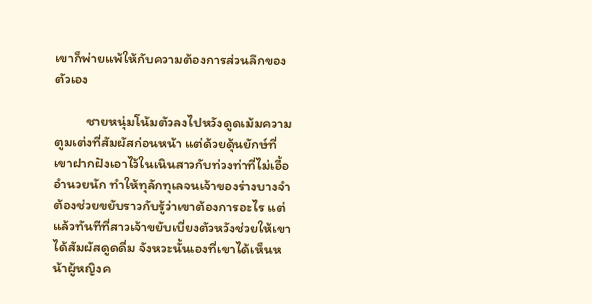เขาก็พ่ายแพ้ให้กับความต้องการส่วนลึกของตัวเอง

          ชายหนุ่มโน้มตัวลงไปหวังดูดเม้มความตูมเต่งที่สัมผัสก่อนหน้า แต่ด้วยดุ้นยักษ์ที่เขาฝากฝังเอาไว้ในเนินสาวกับท่วงท่าที่ไม่เอื้ออำนวยนัก ทำให้ทุลักทุเลจนเจ้าของร่างบางจำต้องช่วยขยับราวกับรู้ว่าเขาต้องการอะไร แต่แล้วทันทีที่สาวเจ้าขยับเบี่ยงตัวหวังช่วยให้เขาได้สัมผัสดูดดื่ม จังหวะนั้นเองที่เขาได้เห็นหน้าผู้หญิงค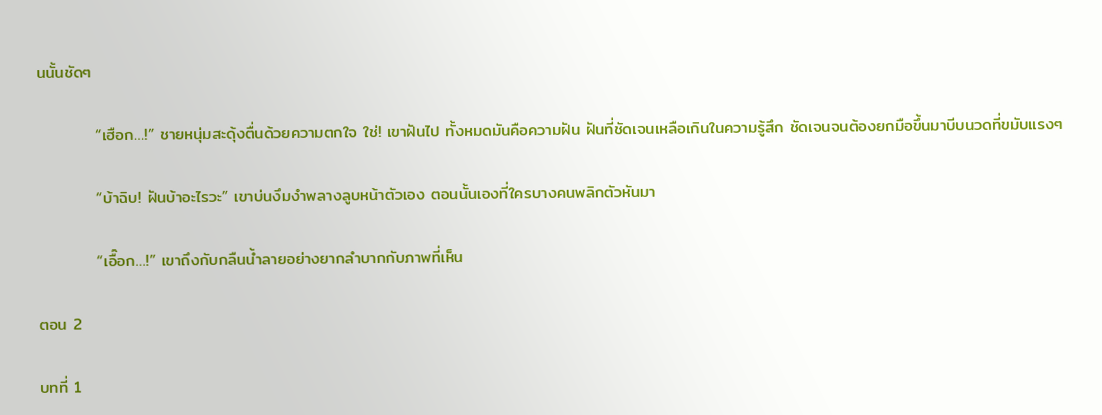นนั้นชัดๆ

          “เฮือก…!” ชายหนุ่มสะดุ้งตื่นด้วยความตกใจ ใช่! เขาฝันไป ทั้งหมดมันคือความฝัน ฝันที่ชัดเจนเหลือเกินในความรู้สึก ชัดเจนจนต้องยกมือขึ้นมาบีบนวดที่ขมับแรงๆ

          “บ้าฉิบ! ฝันบ้าอะไรวะ” เขาบ่นงึมงำพลางลูบหน้าตัวเอง ตอนนั้นเองที่ใครบางคนพลิกตัวหันมา

          “เอื๊อก…!” เขาถึงกับกลืนน้ำลายอย่างยากลำบากกับภาพที่เห็น

ตอน 2

บทที่ 1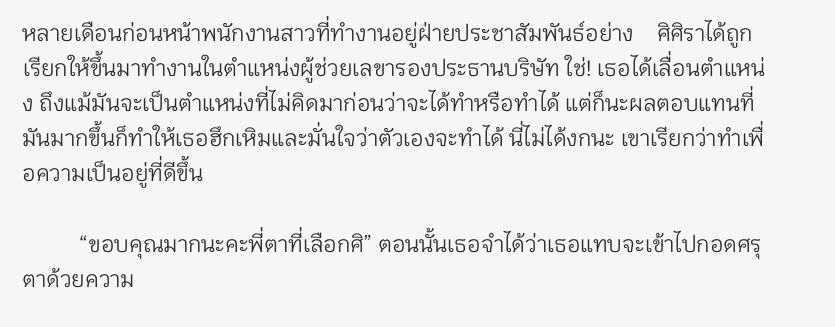หลายเดือนก่อนหน้าพนักงานสาวที่ทำงานอยู่ฝ่ายประชาสัมพันธ์อย่าง    ศิศิราได้ถูกเรียกให้ขึ้นมาทำงานในตำแหน่งผู้ช่วยเลขารองประธานบริษัท ใช่! เธอได้เลื่อนตำแหน่ง ถึงแม้มันจะเป็นตำแหน่งที่ไม่คิดมาก่อนว่าจะได้ทำหรือทำได้ แต่ก็นะผลตอบแทนที่มันมากขึ้นก็ทำให้เธอฮึกเหิมและมั่นใจว่าตัวเองจะทำได้ นี่ไม่ได้งกนะ เขาเรียกว่าทำเพื่อความเป็นอยู่ที่ดีขึ้น

          “ขอบคุณมากนะคะพี่ตาที่เลือกศิ” ตอนนั้นเธอจำได้ว่าเธอแทบจะเข้าไปกอดศรุตาด้วยความ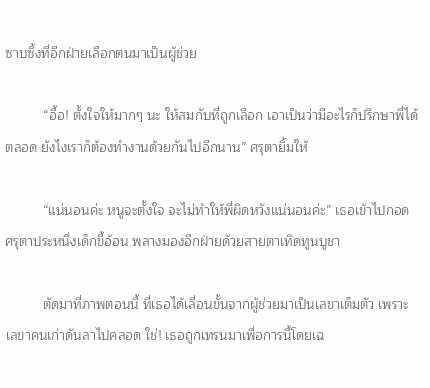ซาบซึ้งที่อีกฝ่ายเลือกตนมาเป็นผู้ช่วย

          “อื้อ! ตั้งใจให้มากๆ นะ ให้สมกับที่ถูกเลือก เอาเป็นว่ามีอะไรก็ปรึกษาพี่ได้ตลอด ยังไงเราก็ต้องทำงานด้วยกันไปอีกนาน” ศรุตายิ้มให้

          “แน่นอนค่ะ หนูจะตั้งใจ จะไม่ทำให้พี่ผิดหวังแน่นอนค่ะ” เธอเข้าไปกอด ศรุตาประหนึ่งเด็กขี้อ้อน พลางมองอีกฝ่ายด้วยสายตาเทิดทูนบูชา

          ตัดมาที่ภาพตอนนี้ ที่เธอได้เลื่อนขั้นจากผู้ช่วยมาเป็นเลขาเต็มตัว เพราะเลขาคนเก่าดันลาไปคลอด ใช่! เธอถูกเทรนมาเพื่อการนี้โดยเฉ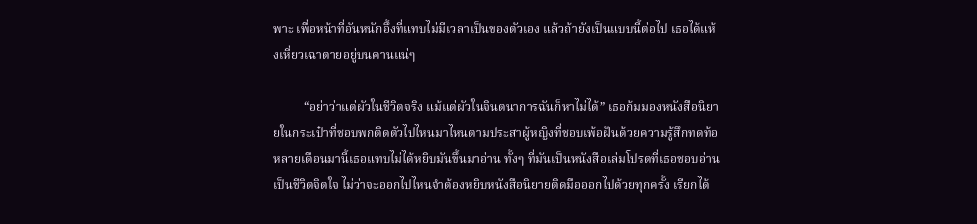พาะ เพื่อหน้าที่อันหนักอึ้งที่แทบไม่มีเวลาเป็นของตัวเอง แล้วถ้ายังเป็นแบบนี้ต่อไป เธอได้แห้งเหี่ยวเฉาตายอยู่บนคานแน่ๆ

          “อย่าว่าแต่ผัวในชีวิตจริง แม้แต่ผัวในจินตนาการฉันก็หาไม่ได้” เธอก้มมองหนังสือนิยายในกระเป๋าที่ชอบพกติดตัวไปไหนมาไหนตามประสาผู้หญิงที่ชอบเพ้อฝันด้วยความรู้สึกทดท้อ หลายเดือนมานี้เธอแทบไม่ได้หยิบมันขึ้นมาอ่าน ทั้งๆ ที่มันเป็นหนังสือเล่มโปรดที่เธอชอบอ่านเป็นชีวิตจิตใจ ไม่ว่าจะออกไปไหนจำต้องหยิบหนังสือนิยายติดมือออกไปด้วยทุกครั้ง เรียกได้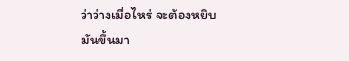ว่าว่างเมื่อไหร่ จะต้องหยิบมันขึ้นมา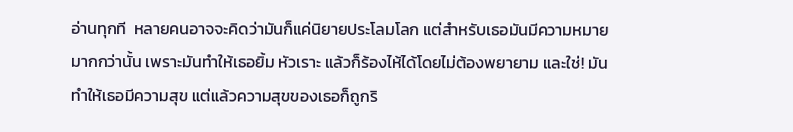อ่านทุกที  หลายคนอาจจะคิดว่ามันก็แค่นิยายประโลมโลก แต่สำหรับเธอมันมีความหมายมากกว่านั้น เพราะมันทำให้เธอยิ้ม หัวเราะ แล้วก็ร้องไห้ได้โดยไม่ต้องพยายาม และใช่! มันทำให้เธอมีความสุข แต่แล้วความสุขของเธอก็ถูกริ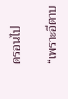ดรอนไป

“เพราะอีตาบ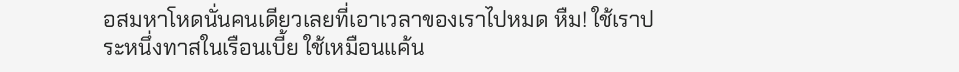อสมหาโหดนั่นคนเดียวเลยที่เอาเวลาของเราไปหมด หืม! ใช้เราประหนึ่งทาสในเรือนเบี้ย ใช้เหมือนแค้น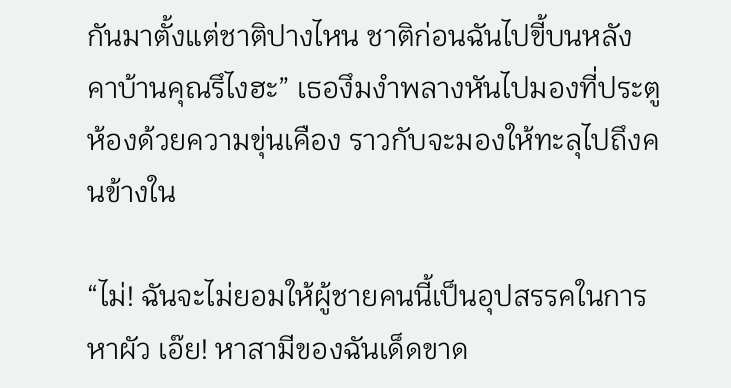กันมาตั้งแต่ชาติปางไหน ชาติก่อนฉันไปขี้บนหลังคาบ้านคุณรึไงฮะ” เธองึมงำพลางหันไปมองที่ประตูห้องด้วยความขุ่นเคือง ราวกับจะมองให้ทะลุไปถึงคนข้างใน

“ไม่! ฉันจะไม่ยอมให้ผู้ชายคนนี้เป็นอุปสรรคในการหาผัว เอ๊ย! หาสามีของฉันเด็ดขาด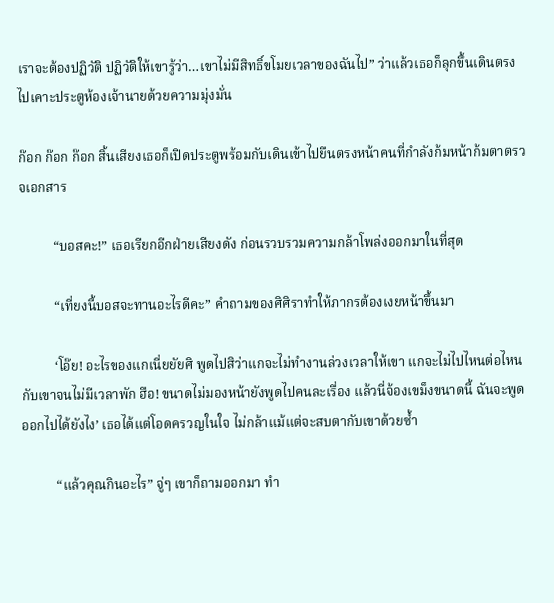เราจะต้องปฏิวัติ ปฏิวัติให้เขารู้ว่า…เขาไม่มีสิทธิ์ขโมยเวลาของฉันไป” ว่าแล้วเธอก็ลุกขึ้นเดินตรงไปเคาะประตูห้องเจ้านายด้วยความมุ่งมั่น

ก๊อก ก๊อก ก๊อก สิ้นเสียงเธอก็เปิดประตูพร้อมกับเดินเข้าไปยืนตรงหน้าคนที่กำลังก้มหน้าก้มตาตรวจเอกสาร

          “บอสคะ!” เธอเรียกอีกฝ่ายเสียงดัง ก่อนรวบรวมความกล้าโพล่งออกมาในที่สุด

          “เที่ยงนี้บอสจะทานอะไรดีคะ” คำถามของศิศิราทำให้ภากรต้องเงยหน้าขึ้นมา

          ‘โอ๊ย! อะไรของแกเนี่ยยัยศิ พูดไปสิว่าแกจะไม่ทำงานล่วงเวลาให้เขา แกจะไม่ไปไหนต่อไหนกับเขาจนไม่มีเวลาพัก ฮือ! ขนาดไม่มองหน้ายังพูดไปคนละเรื่อง แล้วนี่จ้องเขม็งขนาดนี้ ฉันจะพูดออกไปได้ยังไง’ เธอได้แต่โอดครวญในใจ ไม่กล้าแม้แต่จะสบตากับเขาด้วยซ้ำ

          “แล้วคุณกินอะไร” จู่ๆ เขาก็ถามออกมา ทำ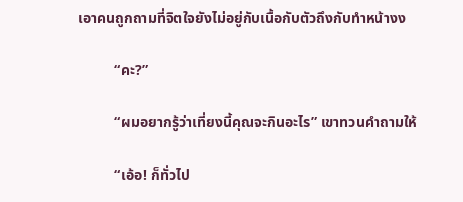เอาคนถูกถามที่จิตใจยังไม่อยู่กับเนื้อกับตัวถึงกับทำหน้างง

          “คะ?”

          “ผมอยากรู้ว่าเที่ยงนี้คุณจะกินอะไร” เขาทวนคำถามให้

          “เอ้อ! ก็ทั่วไป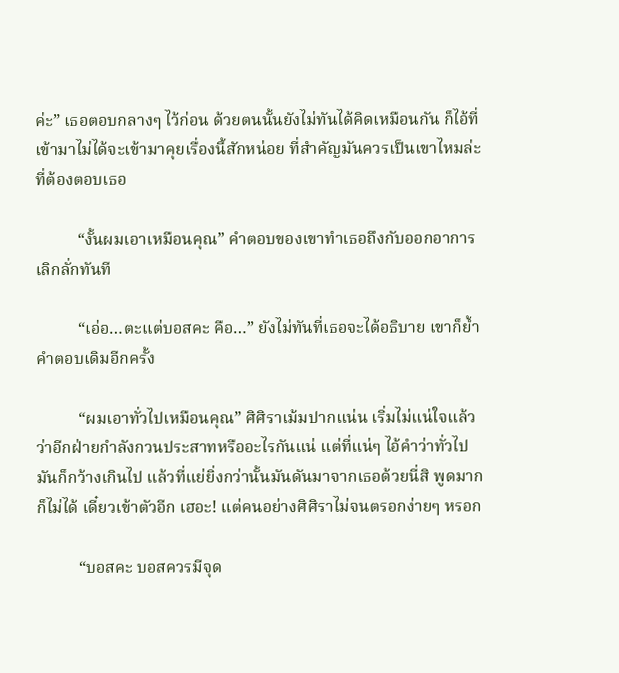ค่ะ” เธอตอบกลางๆ ไว้ก่อน ด้วยตนนั้นยังไม่ทันได้คิดเหมือนกัน ก็ไอ้ที่เข้ามาไม่ได้จะเข้ามาคุยเรื่องนี้สักหน่อย ที่สำคัญมันควรเป็นเขาไหมล่ะที่ต้องตอบเธอ

          “งั้นผมเอาเหมือนคุณ” คำตอบของเขาทำเธอถึงกับออกอาการเลิกลั่กทันที

          “เอ่อ…ตะแต่บอสคะ คือ…” ยังไม่ทันที่เธอจะได้อธิบาย เขาก็ย้ำคำตอบเดิมอีกครั้ง

          “ผมเอาทั่วไปเหมือนคุณ” ศิศิราเม้มปากแน่น เริ่มไม่แน่ใจแล้วว่าอีกฝ่ายกำลังกวนประสาทหรืออะไรกันแน่ แต่ที่แน่ๆ ไอ้คำว่าทั่วไปมันก็กว้างเกินไป แล้วที่แย่ยิ่งกว่านั้นมันดันมาจากเธอด้วยนี่สิ พูดมากก็ไม่ได้ เดี๋ยวเข้าตัวอีก เฮอะ! แต่คนอย่างศิศิราไม่จนตรอกง่ายๆ หรอก

          “บอสคะ บอสควรมีจุด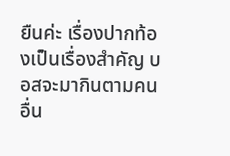ยืนค่ะ เรื่องปากท้องเป็นเรื่องสำคัญ บอสจะมากินตามคนอื่น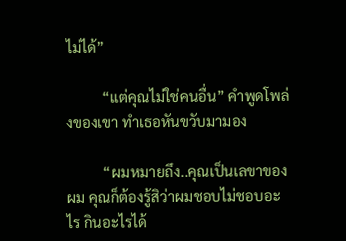ไม่ได้”

          “แต่คุณไม่ใช่คนอื่น” คำพูดโพล่งของเขา ทำเธอหันขวับมามอง

          “ผมหมายถึง..คุณเป็นเลขาของผม คุณก็ต้องรู้สิว่าผมชอบไม่ชอบอะไร กินอะไรได้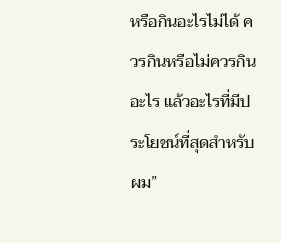หรือกินอะไรไม่ได้ ควรกินหรือไม่ควรกินอะไร แล้วอะไรที่มีประโยชน์ที่สุดสำหรับผม”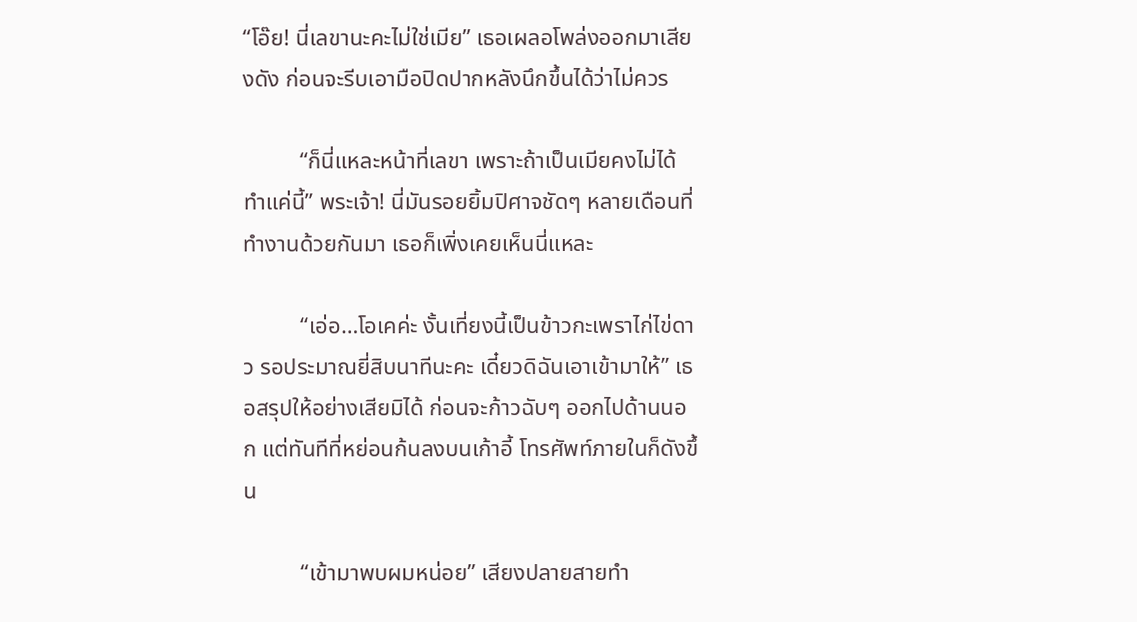“โอ๊ย! นี่เลขานะคะไม่ใช่เมีย” เธอเผลอโพล่งออกมาเสียงดัง ก่อนจะรีบเอามือปิดปากหลังนึกขึ้นได้ว่าไม่ควร

          “ก็นี่แหละหน้าที่เลขา เพราะถ้าเป็นเมียคงไม่ได้ทำแค่นี้” พระเจ้า! นี่มันรอยยิ้มปิศาจชัดๆ หลายเดือนที่ทำงานด้วยกันมา เธอก็เพิ่งเคยเห็นนี่แหละ

          “เอ่อ…โอเคค่ะ งั้นเที่ยงนี้เป็นข้าวกะเพราไก่ไข่ดาว รอประมาณยี่สิบนาทีนะคะ เดี๋ยวดิฉันเอาเข้ามาให้” เธอสรุปให้อย่างเสียมิได้ ก่อนจะก้าวฉับๆ ออกไปด้านนอก แต่ทันทีที่หย่อนก้นลงบนเก้าอี้ โทรศัพท์ภายในก็ดังขึ้น

          “เข้ามาพบผมหน่อย” เสียงปลายสายทำ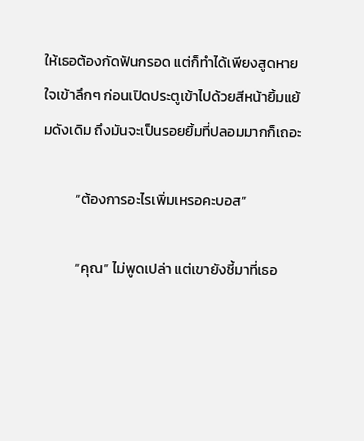ให้เธอต้องกัดฟันกรอด แต่ก็ทำได้เพียงสูดหายใจเข้าลึกๆ ก่อนเปิดประตูเข้าไปด้วยสีหน้ายิ้มแย้มดังเดิม ถึงมันจะเป็นรอยยิ้มที่ปลอมมากก็เถอะ

          “ต้องการอะไรเพิ่มเหรอคะบอส”

          “คุณ” ไม่พูดเปล่า แต่เขายังชี้มาที่เธอ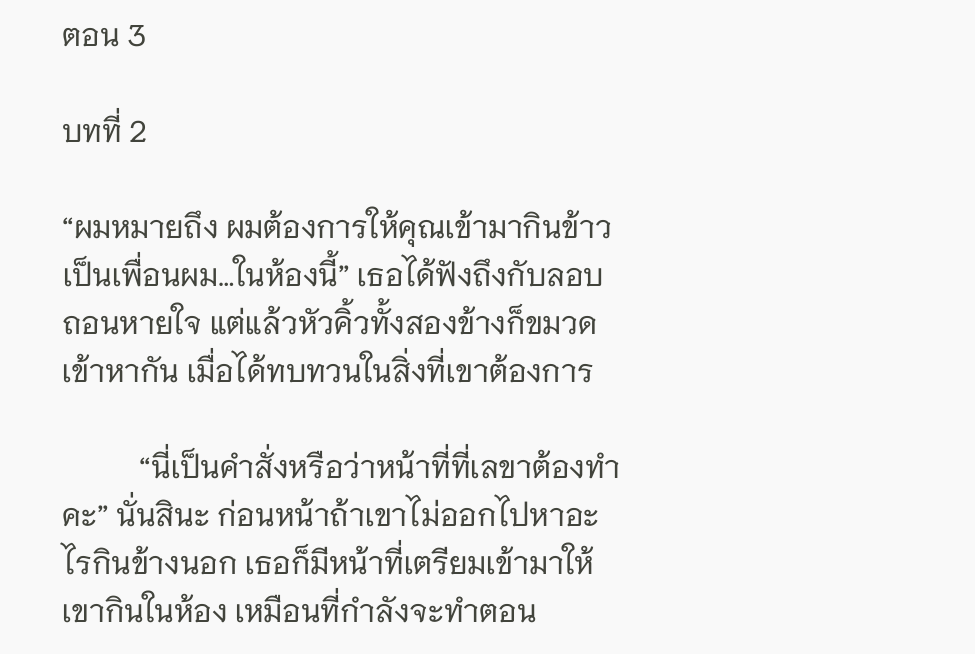ตอน 3

บทที่ 2

“ผมหมายถึง ผมต้องการให้คุณเข้ามากินข้าวเป็นเพื่อนผม…ในห้องนี้” เธอได้ฟังถึงกับลอบถอนหายใจ แต่แล้วหัวคิ้วทั้งสองข้างก็ขมวดเข้าหากัน เมื่อได้ทบทวนในสิ่งที่เขาต้องการ

          “นี่เป็นคำสั่งหรือว่าหน้าที่ที่เลขาต้องทำคะ” นั่นสินะ ก่อนหน้าถ้าเขาไม่ออกไปหาอะไรกินข้างนอก เธอก็มีหน้าที่เตรียมเข้ามาให้เขากินในห้อง เหมือนที่กำลังจะทำตอน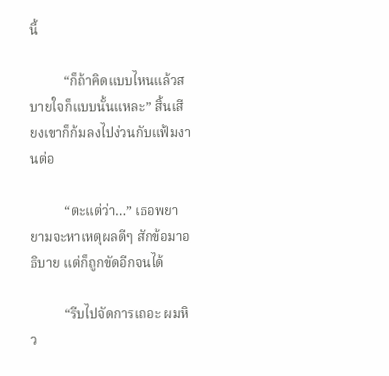นี้

          “ก็ถ้าคิดแบบไหนแล้วสบายใจก็แบบนั้นแหละ” สิ้นเสียงเขาก็ก้มลงไปง่วนกับแฟ้มงานต่อ

          “ตะแต่ว่า…” เธอพยายามจะหาเหตุผลดีๆ สักข้อมาอธิบาย แต่ก็ถูกขัดอีกจนได้

          “รีบไปจัดการเถอะ ผมหิว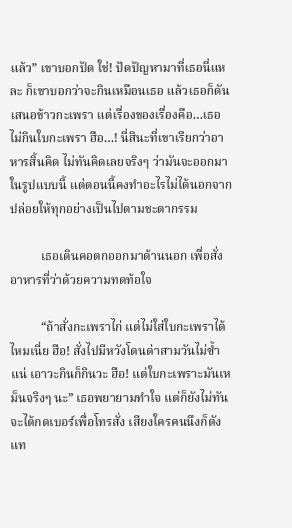แล้ว” เขาบอกปัด ใช่! ปัดปัญหามาที่เธอนี่แหละ ก็เขาบอกว่าจะกินเหมือนเธอ แล้วเธอก็ดันเสนอข้าวกะเพรา แต่เรื่องของเรื่องคือ…เธอไม่กินใบกะเพรา ฮือ…! นี่สินะที่เขาเรียกว่าอาหารสิ้นคิด ไม่ทันคิดเลยจริงๆ ว่ามันจะออกมาในรูปแบบนี้ แต่ตอนนี้คงทำอะไรไม่ได้นอกจากปล่อยให้ทุกอย่างเป็นไปตามชะตากรรม

          เธอเดินคอตกออกมาด้านนอก เพื่อสั่งอาหารที่ว่าด้วยความทดท้อใจ

          “ถ้าสั่งกะเพราไก่ แต่ไม่ใส่ใบกะเพราได้ไหมเนี่ย ฮือ! สั่งไปมีหวังโดนด่าสามวันไม่ซ้ำแน่ เอาวะกินก็กินวะ ฮือ! แต่ใบกะเพราะมันเหม็นจริงๆ นะ” เธอพยายามทำใจ แต่ก็ยังไม่ทันจะได้กดเบอร์เพื่อโทรสั่ง เสียงใครคนนึงก็ดังแท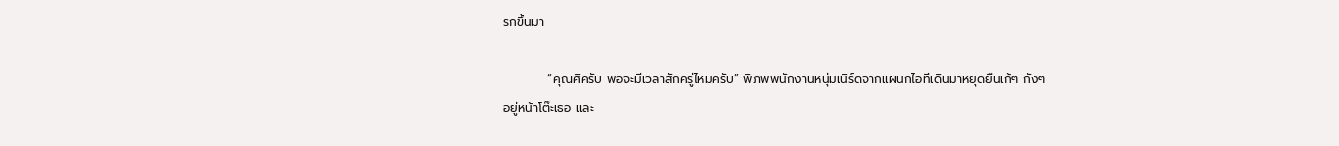รกขึ้นมา

          “คุณศิครับ พอจะมีเวลาสักครู่ไหมครับ” พิภพพนักงานหนุ่มเนิร์ดจากแผนกไอทีเดินมาหยุดยืนเก้ๆ กังๆ อยู่หน้าโต๊ะเธอ และ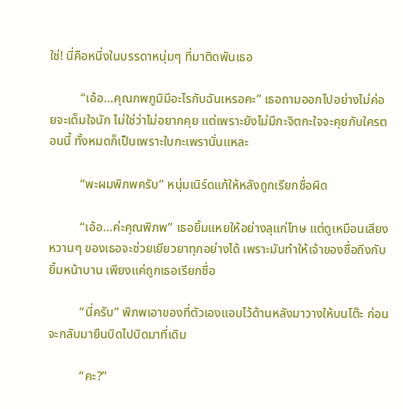ใช่! นี่คือหนึ่งในบรรดาหนุ่มๆ ที่มาติดพันเธอ

          “เอ้อ…คุณภพภูมิมีอะไรกับฉันเหรอคะ” เธอถามออกไปอย่างไม่ค่อยจะเต็มใจนัก ไม่ใช่ว่าไม่อยากคุย แต่เพราะยังไม่มีกะจิตกะใจจะคุยกับใครตอนนี้ ทั้งหมดก็เป็นเพราะใบกะเพรานั่นแหละ

          “พะผมพิภพครับ” หนุ่มเนิร์ดแก้ให้หลังถูกเรียกชื่อผิด

          “เอ้อ…ค่ะคุณพิภพ” เธอยิ้มแหยให้อย่างลุแก่โทษ แต่ดูเหมือนเสียงหวานๆ ของเธอจะช่วยเยียวยาทุกอย่างได้ เพราะมันทำให้เจ้าของชื่อถึงกับยิ้มหน้าบาน เพียงแค่ถูกเธอเรียกชื่อ

          “นี่ครับ” พิภพเอาของที่ตัวเองแอบไว้ด้านหลังมาวางให้บนโต๊ะ ก่อนจะกลับมายืนบิดไปบิดมาที่เดิม

          “คะ?”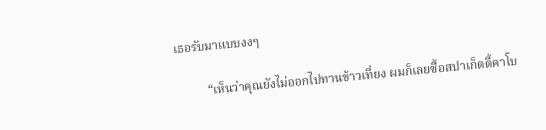เธอรับมาแบบงงๆ

          “เห็นว่าคุณยังไม่ออกไปทานข้าวเที่ยง ผมก็เลยซื้อสปาเก็ตตี้คาโบ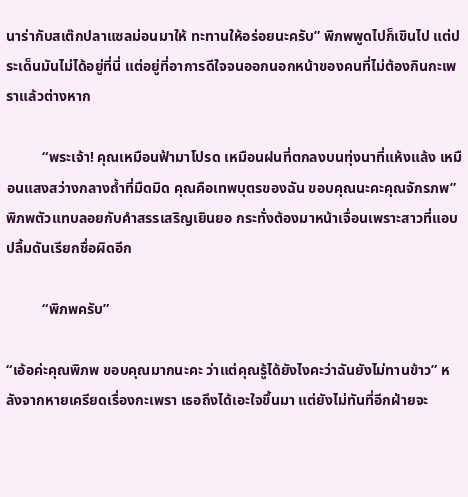นาร่ากับสเต๊กปลาแซลม่อนมาให้ ทะทานให้อร่อยนะครับ” พิภพพูดไปก็เขินไป แต่ประเด็นมันไม่ได้อยู่ที่นี่ แต่อยู่ที่อาการดีใจจนออกนอกหน้าของคนที่ไม่ต้องกินกะเพราแล้วต่างหาก

          “พระเจ้า! คุณเหมือนฟ้ามาโปรด เหมือนฝนที่ตกลงบนทุ่งนาที่แห้งแล้ง เหมือนแสงสว่างกลางถ้ำที่มืดมิด คุณคือเทพบุตรของฉัน ขอบคุณนะคะคุณจักรภพ” พิภพตัวแทบลอยกับคำสรรเสริญเยินยอ กระทั่งต้องมาหน้าเจื่อนเพราะสาวที่แอบปลื้มดันเรียกชื่อผิดอีก

          “พิภพครับ”

“เอ้อค่ะคุณพิภพ ขอบคุณมากนะคะ ว่าแต่คุณรู้ได้ยังไงคะว่าฉันยังไม่ทานข้าว” หลังจากหายเครียดเรื่องกะเพรา เธอถึงได้เอะใจขึ้นมา แต่ยังไม่ทันที่อีกฝ่ายจะ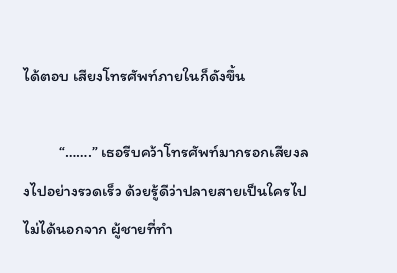ได้ตอบ เสียงโทรศัพท์ภายในก็ดังขึ้น

          “…….” เธอรีบคว้าโทรศัพท์มากรอกเสียงลงไปอย่างรวดเร็ว ด้วยรู้ดีว่าปลายสายเป็นใครไปไม่ได้นอกจาก ผู้ชายที่ทำ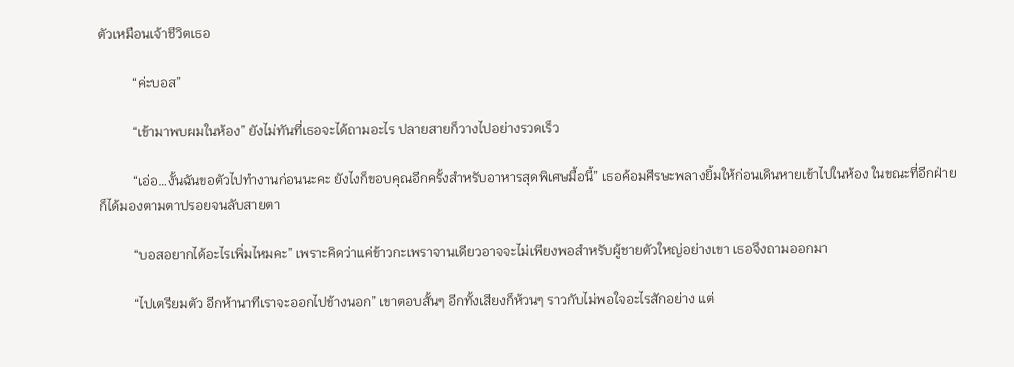ตัวเหมือนเจ้าชีวิตเธอ

          “ค่ะบอส”

          “เข้ามาพบผมในห้อง” ยังไม่ทันที่เธอจะได้ถามอะไร ปลายสายก็วางไปอย่างรวดเร็ว

          “เอ่อ…งั้นฉันขอตัวไปทำงานก่อนนะคะ ยังไงก็ขอบคุณอีกครั้งสำหรับอาหารสุดพิเศษมื้อนี้” เธอค้อมศีรษะพลางยิ้มให้ก่อนเดินหายเข้าไปในห้อง ในขณะที่อีกฝ่ายก็ได้มองตามตาปรอยจนลับสายตา

          “บอสอยากได้อะไรเพิ่มไหมคะ” เพราะคิดว่าแค่ข้าวกะเพราจานเดียวอาจจะไม่เพียงพอสำหรับผู้ชายตัวใหญ่อย่างเขา เธอจึงถามออกมา

          “ไปเตรียมตัว อีกห้านาทีเราจะออกไปข้างนอก” เขาตอบสั้นๆ อีกทั้งเสียงก็ห้วนๆ ราวกับไม่พอใจอะไรสักอย่าง แต่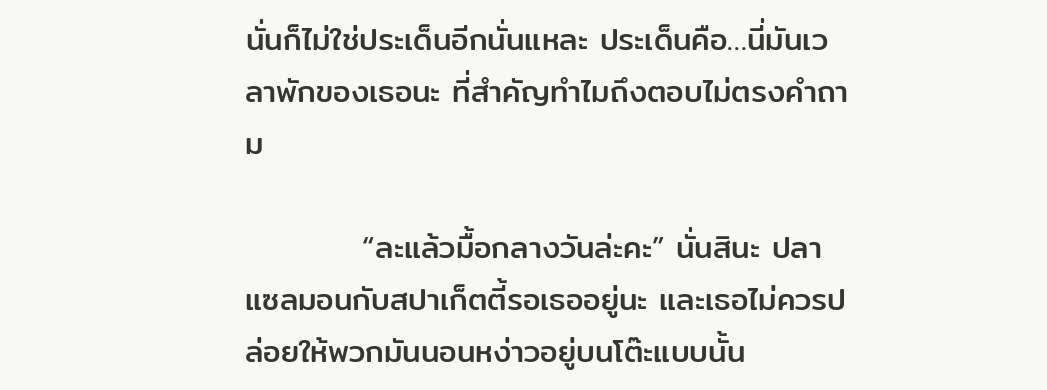นั่นก็ไม่ใช่ประเด็นอีกนั่นแหละ ประเด็นคือ…นี่มันเวลาพักของเธอนะ ที่สำคัญทำไมถึงตอบไม่ตรงคำถาม

          “ละแล้วมื้อกลางวันล่ะคะ” นั่นสินะ ปลาแซลมอนกับสปาเก็ตตี้รอเธออยู่นะ และเธอไม่ควรปล่อยให้พวกมันนอนหง่าวอยู่บนโต๊ะแบบนั้น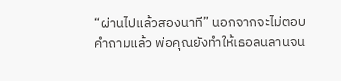“ผ่านไปแล้วสองนาที” นอกจากจะไม่ตอบคำถามแล้ว พ่อคุณยังทำให้เธอลนลานจน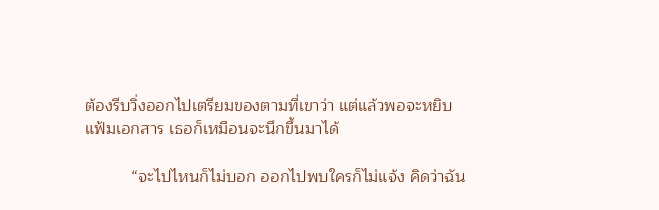ต้องรีบวิ่งออกไปเตรียมของตามที่เขาว่า แต่แล้วพอจะหยิบแฟ้มเอกสาร เธอก็เหมือนจะนึกขึ้นมาได้

          “จะไปไหนก็ไม่บอก ออกไปพบใครก็ไม่แจ้ง คิดว่าฉัน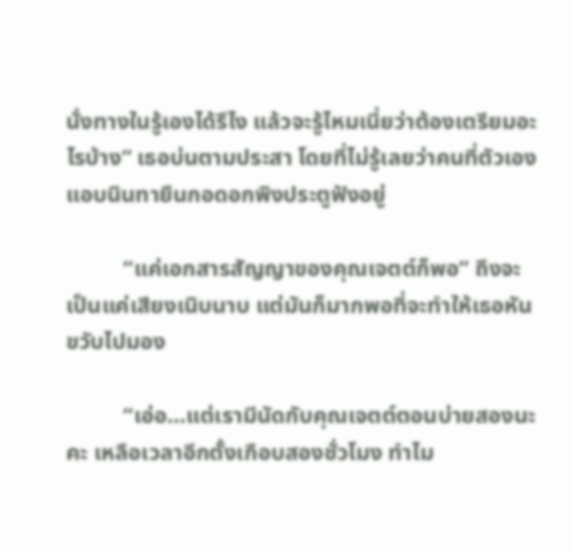นั่งทางในรู้เองได้รึไง แล้วจะรู้ไหมเนี่ยว่าต้องเตรียมอะไรบ้าง” เธอบ่นตามประสา โดยที่ไม่รู้เลยว่าคนที่ตัวเองแอบนินทายืนกอดอกพิงประตูฟังอยู่

          “แค่เอกสารสัญญาของคุณเจตต์ก็พอ” ถึงจะเป็นแค่เสียงเนิบนาบ แต่มันก็มากพอที่จะทำให้เธอหันขวับไปมอง

          “เอ่อ…แต่เรามีนัดกับคุณเจตต์ตอนบ่ายสองนะคะ เหลือเวลาอีกตั้งเกือบสองชั่วโมง ทำไม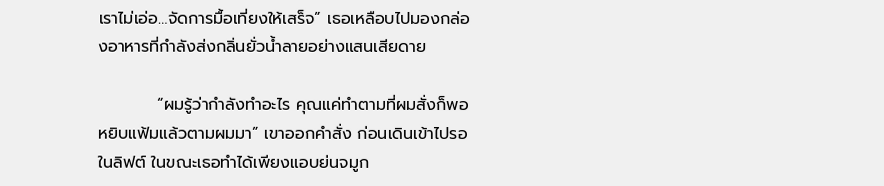เราไม่เอ่อ…จัดการมื้อเที่ยงให้เสร็จ” เธอเหลือบไปมองกล่องอาหารที่กำลังส่งกลิ่นยั่วน้ำลายอย่างแสนเสียดาย

          “ผมรู้ว่ากำลังทำอะไร คุณแค่ทำตามที่ผมสั่งก็พอ หยิบแฟ้มแล้วตามผมมา” เขาออกคำสั่ง ก่อนเดินเข้าไปรอในลิฟต์ ในขณะเธอทำได้เพียงแอบย่นจมูก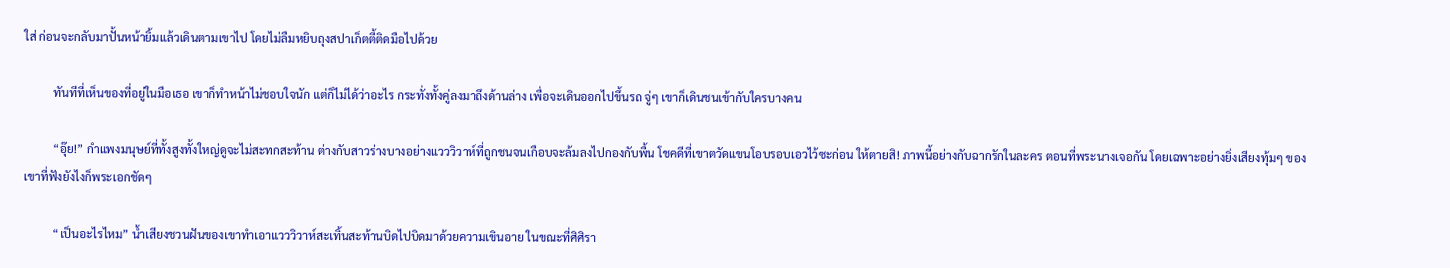ใส่ ก่อนจะกลับมาปั้นหน้ายิ้มแล้วเดินตามเขาไป โดยไม่ลืมหยิบถุงสปาเก็ตตี้ติดมือไปด้วย

          ทันทีที่เห็นของที่อยู่ในมือเธอ เขาก็ทำหน้าไม่ชอบใจนัก แต่ก็ไม่ได้ว่าอะไร กระทั่งทั้งคู่ลงมาถึงด้านล่าง เพื่อจะเดินออกไปขึ้นรถ จู่ๆ เขาก็เดินชนเข้ากับใครบางคน

          “อุ๊ย!” กำแพงมนุษย์ที่ทั้งสูงทั้งใหญ่ดูจะไม่สะทกสะท้าน ต่างกับสาวร่างบางอย่างแวววิวาห์ที่ถูกชนจนเกือบจะล้มลงไปกองกับพื้น โชคดีที่เขาตวัดแขนโอบรอบเอวไว้ซะก่อน ให้ตายสิ! ภาพนี้อย่างกับฉากรักในละคร ตอนที่พระนางเจอกัน โดยเฉพาะอย่างยิ่งเสียงทุ้มๆ ของเขาที่ฟังยังไงก็พระเอกชัดๆ

          “เป็นอะไรไหม” น้ำเสียงชวนฝันของเขาทำเอาแวววิวาห์สะเทิ้นสะท้านบิดไปบิดมาด้วยความเขินอาย ในขณะที่ศิศิรา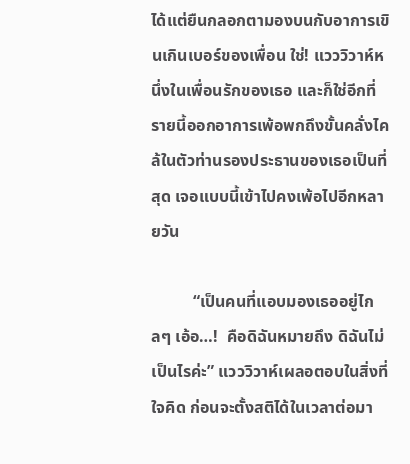ได้แต่ยืนกลอกตามองบนกับอาการเขินเกินเบอร์ของเพื่อน ใช่! แวววิวาห์หนึ่งในเพื่อนรักของเธอ และก็ใช่อีกที่รายนี้ออกอาการเพ้อพกถึงขั้นคลั่งไคล้ในตัวท่านรองประธานของเธอเป็นที่สุด เจอแบบนี้เข้าไปคงเพ้อไปอีกหลายวัน

          “เป็นคนที่แอบมองเธออยู่ไกลๆ เอ้อ…!  คือดิฉันหมายถึง ดิฉันไม่เป็นไรค่ะ” แวววิวาห์เผลอตอบในสิ่งที่ใจคิด ก่อนจะตั้งสติได้ในเวลาต่อมา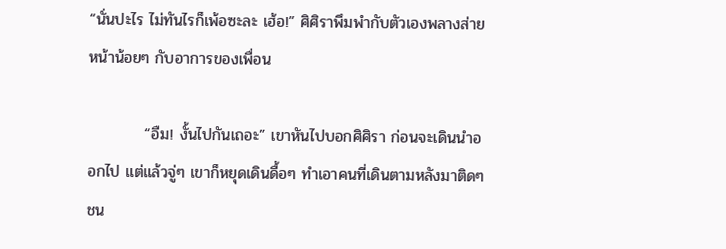“นั่นปะไร ไม่ทันไรก็เพ้อซะละ เฮ้อ!” ศิศิราพึมพำกับตัวเองพลางส่ายหน้าน้อยๆ กับอาการของเพื่อน

          “อืม! งั้นไปกันเถอะ” เขาหันไปบอกศิศิรา ก่อนจะเดินนำออกไป แต่แล้วจู่ๆ เขาก็หยุดเดินดื้อๆ ทำเอาคนที่เดินตามหลังมาติดๆ ชน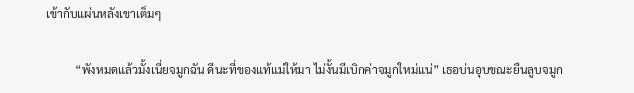เข้ากับแผ่นหลังเขาเต็มๆ

          “พังหมดแล้วมั้งเนี่ยจมูกฉัน ดีนะที่ของแท้แม่ให้มา ไม่งั้นมีเบิกค่าจมูกใหม่แน่” เธอบ่นอุบขณะยืนลูบจมูก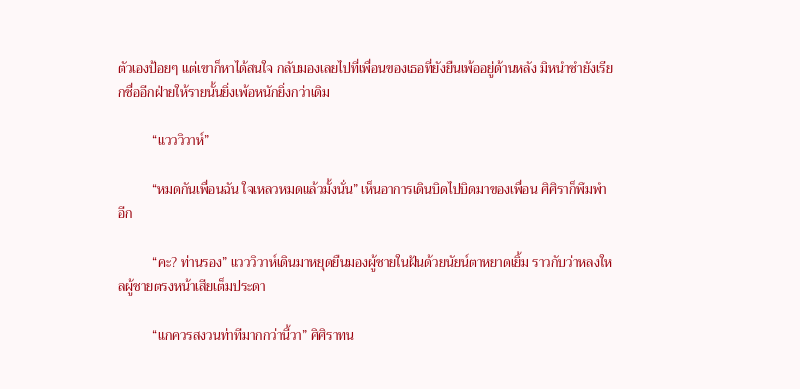ตัวเองป้อยๆ แต่เขาก็หาได้สนใจ กลับมองเลยไปที่เพื่อนของเธอที่ยังยืนเพ้ออยู่ด้านหลัง มิหนำซำยังเรียกชื่ออีกฝ่ายให้รายนั้นยิ่งเพ้อหนักยิ่งกว่าเดิม

          “แวววิวาห์”

          “หมดกันเพื่อนฉัน ใจเหลวหมดแล้วมั้งนั่น” เห็นอาการเดินบิดไปบิดมาของเพื่อน ศิศิราก็พึมพำอีก

          “คะ? ท่านรอง” แวววิวาห์เดินมาหยุดยืนมองผู้ชายในฝันด้วยนัยน์ตาหยาดเยิ้ม ราวกับว่าหลงใหลผู้ชายตรงหน้าเสียเต็มประดา

          “แกควรสงวนท่าทีมากกว่านี้วา” ศิศิราทน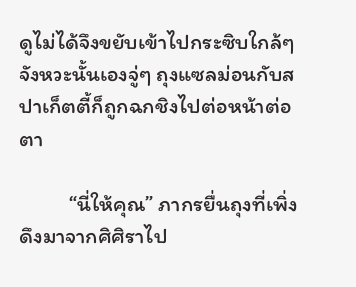ดูไม่ได้จึงขยับเข้าไปกระซิบใกล้ๆ จังหวะนั้นเองจู่ๆ ถุงแซลม่อนกับสปาเก็ตตี้ก็ถูกฉกชิงไปต่อหน้าต่อตา

          “นี่ให้คุณ” ภากรยื่นถุงที่เพิ่งดึงมาจากศิศิราไป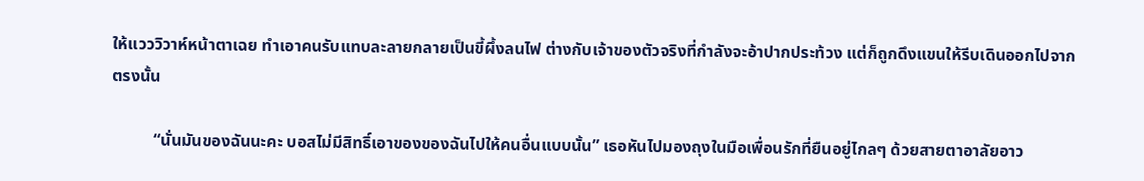ให้แวววิวาห์หน้าตาเฉย ทำเอาคนรับแทบละลายกลายเป็นขี้ผึ้งลนไฟ ต่างกับเจ้าของตัวจริงที่กำลังจะอ้าปากประท้วง แต่ก็ถูกดึงแขนให้รีบเดินออกไปจากตรงนั้น

          “นั่นมันของฉันนะคะ บอสไม่มีสิทธิ์เอาของของฉันไปให้คนอื่นแบบนั้น” เธอหันไปมองถุงในมือเพื่อนรักที่ยืนอยู่ไกลๆ ด้วยสายตาอาลัยอาว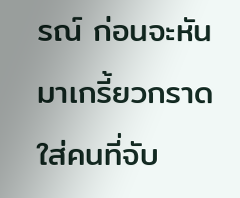รณ์ ก่อนจะหันมาเกรี้ยวกราดใส่คนที่จับ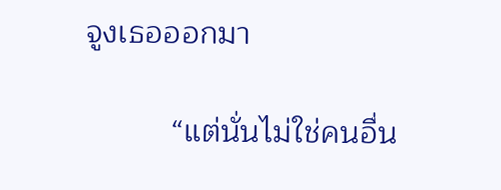จูงเธอออกมา

          “แต่นั่นไม่ใช่คนอื่น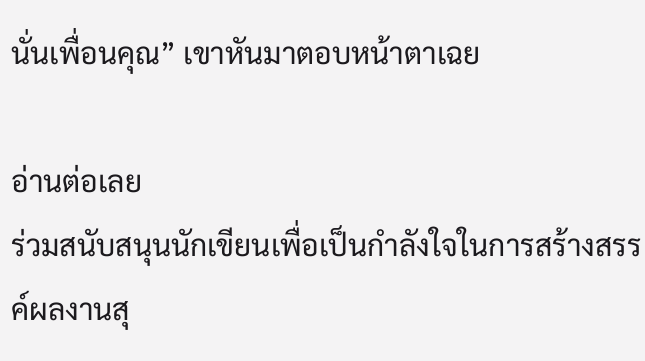นั่นเพื่อนคุณ” เขาหันมาตอบหน้าตาเฉย

อ่านต่อเลย
ร่วมสนับสนุนนักเขียนเพื่อเป็นกำลังใจในการสร้างสรรค์ผลงานสุ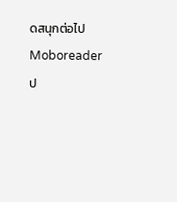ดสนุกต่อไป Moboreader
ป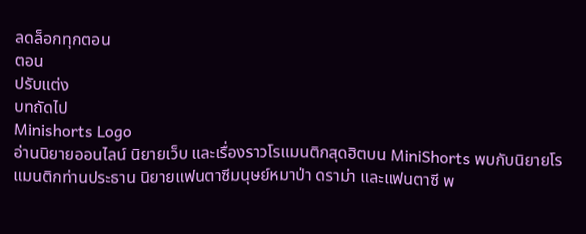ลดล็อกทุกตอน
ตอน
ปรับแต่ง
บทถัดไป
Minishorts Logo
อ่านนิยายออนไลน์ นิยายเว็บ และเรื่องราวโรแมนติกสุดฮิตบน MiniShorts พบกับนิยายโรแมนติกท่านประธาน นิยายแฟนตาซีมนุษย์หมาป่า ดราม่า และแฟนตาซี พ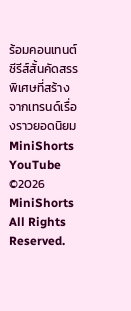ร้อมคอนเทนต์ซีรีส์สั้นคัดสรรพิเศษที่สร้างจากเทรนด์เรื่องราวยอดนิยม
MiniShorts YouTube
©2026 MiniShorts All Rights Reserved.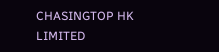CHASINGTOP HK LIMITED